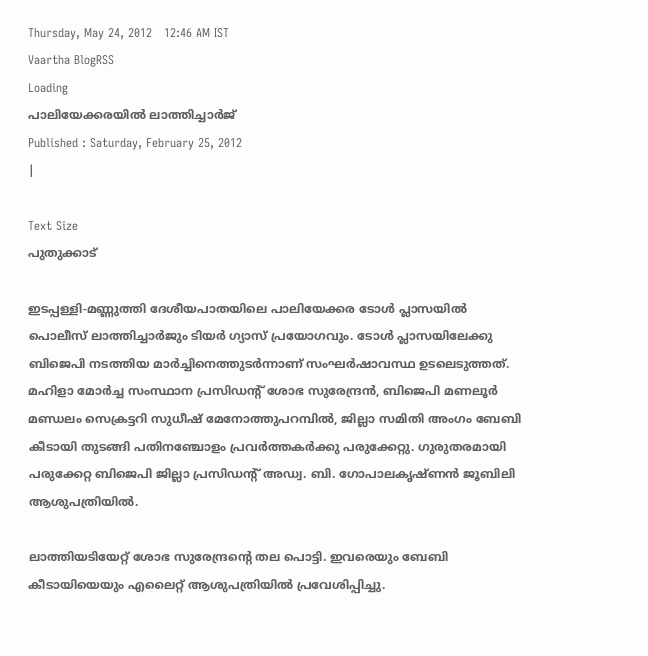Thursday, May 24, 2012   12:46 AM IST
Vaartha BlogRSS
Loading
പാലിയേക്കരയില്‍ ലാത്തിച്ചാര്‍ജ്
Published : Saturday, February 25, 2012
|

Text Size
പുതുക്കാട്

ഇടപ്പള്ളി-മണ്ണുത്തി ദേശീയപാതയിലെ പാലിയേക്കര ടോള്‍ പ്ലാസയില്‍ പൊലീസ് ലാത്തിച്ചാര്‍ജും ടിയര്‍ ഗ്യാസ് പ്രയോഗവും. ടോള്‍ പ്ലാസയിലേക്കു ബിജെപി നടത്തിയ മാര്‍ച്ചിനെത്തുടര്‍ന്നാണ് സംഘര്‍ഷാവസ്ഥ ഉടലെടുത്തത്. മഹിളാ മോര്‍ച്ച സംസ്ഥാന പ്രസിഡന്‍റ് ശോഭ സുരേന്ദ്രന്‍, ബിജെപി മണലൂര്‍ മണ്ഡലം സെക്രട്ടറി സുധീഷ് മേനോത്തുപറമ്പില്‍, ജില്ലാ സമിതി അംഗം ബേബി കീടായി തുടങ്ങി പതിനഞ്ചോളം പ്രവര്‍ത്തകര്‍ക്കു പരുക്കേറ്റു. ഗുരുതരമായി പരുക്കേറ്റ ബിജെപി ജില്ലാ പ്രസിഡന്‍റ് അഡ്വ. ബി. ഗോപാലകൃഷ്ണന്‍ ജൂബിലി ആശുപത്രിയില്‍.

ലാത്തിയടിയേറ്റ് ശോഭ സുരേന്ദ്രന്‍റെ തല പൊട്ടി. ഇവരെയും ബേബി കീടായിയെയും എലൈറ്റ് ആശുപത്രിയില്‍ പ്രവേശിപ്പിച്ചു.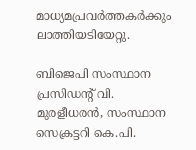മാധ്യമപ്രവര്‍ത്തകര്‍ക്കും ലാത്തിയടിയേറ്റു.

ബിജെപി സംസ്ഥാന പ്രസിഡന്‍റ് വി. മുരളീധരന്‍, സംസ്ഥാന സെക്രട്ടറി കെ.പി.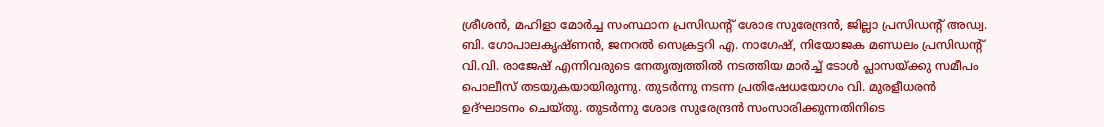ശ്രീശന്‍, മഹിളാ മോര്‍ച്ച സംസ്ഥാന പ്രസിഡന്‍റ് ശോഭ സുരേന്ദ്രന്‍, ജില്ലാ പ്രസിഡന്‍റ് അഡ്വ. ബി. ഗോപാലകൃഷ്ണന്‍, ജനറല്‍ സെക്രട്ടറി എ. നാഗേഷ്, നിയോജക മണ്ഡലം പ്രസിഡന്‍റ് വി.വി. രാജേഷ് എന്നിവരുടെ നേതൃത്വത്തില്‍ നടത്തിയ മാര്‍ച്ച് ടോള്‍ പ്ലാസയ്ക്കു സമീപം പൊലീസ് തടയുകയായിരുന്നു. തുടര്‍ന്നു നടന്ന പ്രതിഷേധയോഗം വി. മുരളീധരന്‍ ഉദ്ഘാടനം ചെയ്തു. തുടര്‍ന്നു ശോഭ സുരേന്ദ്രന്‍ സംസാരിക്കുന്നതിനിടെ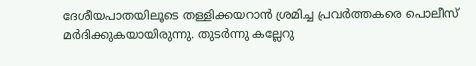ദേശീയപാതയിലൂടെ തള്ളിക്കയറാന്‍ ശ്രമിച്ച പ്രവര്‍ത്തകരെ പൊലീസ് മര്‍ദിക്കുകയായിരുന്നു. തുടര്‍ന്നു കല്ലേറു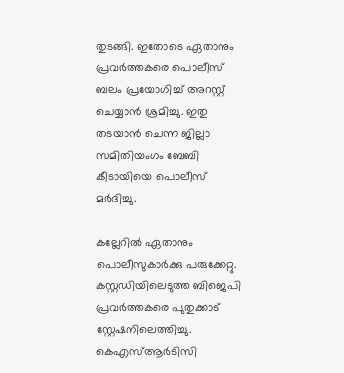തുടങ്ങി. ഇതോടെ ഏതാനും പ്രവര്‍ത്തകരെ പൊലീസ് ബലം പ്രയോഗിച്ച് അറസ്റ്റ് ചെയ്യാന്‍ ശ്രമിച്ചു. ഇതു തടയാന്‍ ചെന്ന ജില്ലാ സമിതിയംഗം ബേബി കീടായിയെ പൊലീസ് മര്‍ദിച്ചു.

കല്ലേറില്‍ ഏതാനും പൊലീസുകാര്‍ക്കു പരുക്കേറ്റു. കസ്റ്റഡിയിലെടുത്ത ബിജെപി പ്രവര്‍ത്തകരെ പുതുക്കാട് സ്റ്റേഷനിലെത്തിച്ചു. കെഎസ്ആര്‍ടിസി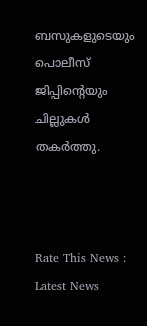ബസുകളുടെയും പൊലീസ് ജിപ്പിന്‍റെയും ചില്ലുകള്‍ തകര്‍ത്തു.



Rate This News :
Latest News